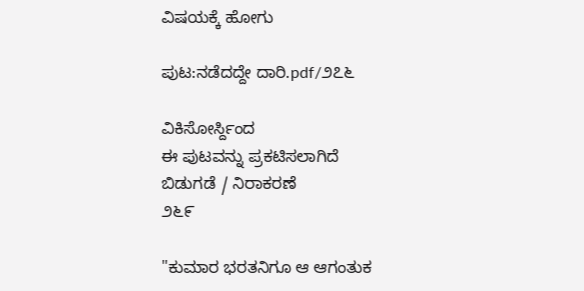ವಿಷಯಕ್ಕೆ ಹೋಗು

ಪುಟ:ನಡೆದದ್ದೇ ದಾರಿ.pdf/೨೭೬

ವಿಕಿಸೋರ್ಸ್ದಿಂದ
ಈ ಪುಟವನ್ನು ಪ್ರಕಟಿಸಲಾಗಿದೆ
ಬಿಡುಗಡೆ / ನಿರಾಕರಣೆ
೨೬೯

"ಕುಮಾರ ಭರತನಿಗೂ ಆ ಆಗಂತುಕ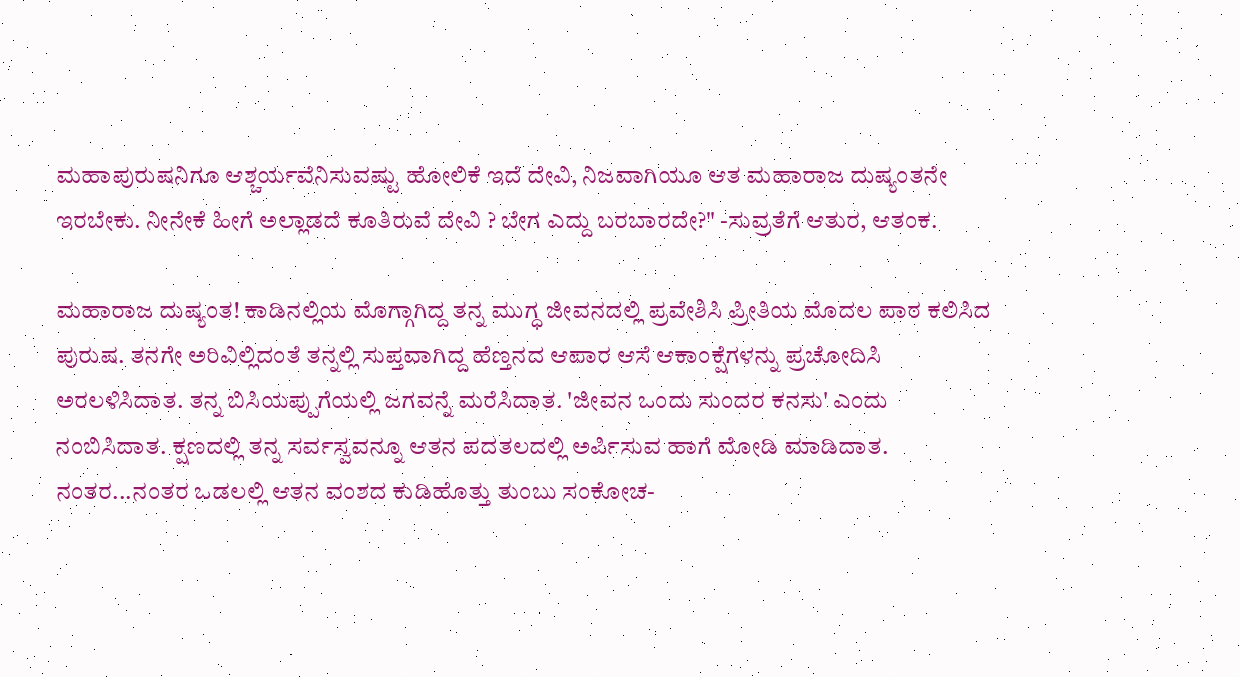ಮಹಾಪುರುಷನಿಗೂ ಆಶ್ಚರ್ಯವೆನಿಸುವಷ್ಟು ಹೋಲಿಕೆ ಇದೆ ದೇವಿ, ನಿಜವಾಗಿಯೂ ಆತ ಮಹಾರಾಜ ದುಷ್ಯಂತನೇ ಇರಬೇಕು. ನೀನೇಕೆ ಹೀಗೆ ಅಲ್ಲಾಡದೆ ಕೂತಿರುವೆ ದೇವಿ ? ಬೇಗ ಎದ್ದು ಬರಬಾರದೇ?" -ಸುವ್ರತೆಗೆ ಆತುರ, ಆತಂಕ.

ಮಹಾರಾಜ ದುಷ್ಯಂತ! ಕಾಡಿನಲ್ಲಿಯ ಮೊಗ್ಗಾಗಿದ್ದ ತನ್ನ ಮುಗ್ಧ ಜೀವನದಲ್ಲಿ ಪ್ರವೇಶಿಸಿ ಪ್ರೀತಿಯ ಮೊದಲ ಪಾಠ ಕಲಿಸಿದ ಪುರುಷ. ತನಗೇ ಅರಿವಿಲ್ಲಿದಂತೆ ತನ್ನಲ್ಲಿ ಸುಪ್ತವಾಗಿದ್ದ ಹೆಣ್ತನದ ಆಪಾರ ಆಸೆ ಆಕಾಂಕ್ಷೆಗಳನ್ನು ಪ್ರಚೋದಿಸಿ ಅರಲಳಿಸಿದಾತ. ತನ್ನ ಬಿಸಿಯಪ್ಪುಗೆಯಲ್ಲಿ ಜಗವನ್ನೆ ಮರೆಸಿದಾತ. 'ಜೀವನ ಒಂದು ಸುಂದರ ಕನಸು' ಎಂದು ನಂಬಿಸಿದಾತ. ಕ್ಷಣದಲ್ಲಿ ತನ್ನ ಸರ್ವಸ್ವವನ್ನೂ ಆತನ ಪದತಲದಲ್ಲಿ ಅರ್ಪಿಸುವ ಹಾಗೆ ಮೋಡಿ ಮಾಡಿದಾತ. ನಂತರ...ನಂತರ ಒಡಲಲ್ಲಿ ಆತನ ವಂಶದ ಕುಡಿಹೊತ್ತು ತುಂಬು ಸಂಕೋಚ-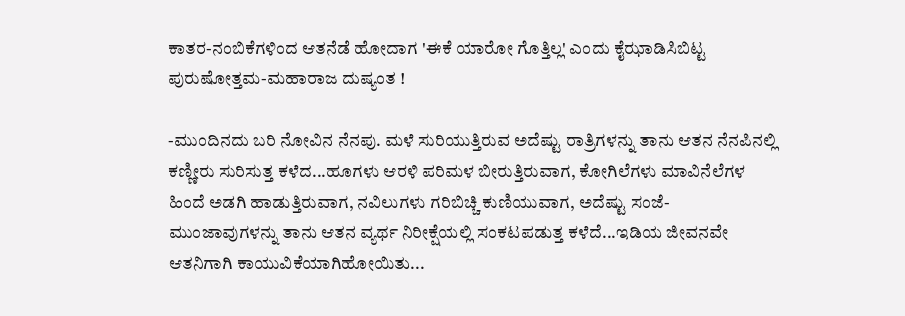ಕಾತರ-ನಂಬಿಕೆಗಳಿಂದ ಆತನೆಡೆ ಹೋದಾಗ 'ಈಕೆ ಯಾರೋ ಗೊತ್ತಿಲ್ಲ' ಎಂದು ಕೈಝಾಡಿಸಿಬಿಟ್ಟ ಪುರುಷೋತ್ತಮ-ಮಹಾರಾಜ ದುಷ್ಯಂತ !

-ಮುಂದಿನದು ಬರಿ ನೋವಿನ ನೆನಪು. ಮಳೆ ಸುರಿಯುತ್ತಿರುವ ಅದೆಷ್ಟು ರಾತ್ರಿಗಳನ್ನು ತಾನು ಆತನ ನೆನಪಿನಲ್ಲಿ ಕಣ್ಣೀರು ಸುರಿಸುತ್ತ ಕಳೆದ...ಹೂಗಳು ಆರಳಿ ಪರಿಮಳ ಬೀರುತ್ತಿರುವಾಗ, ಕೋಗಿಲೆಗಳು ಮಾವಿನೆಲೆಗಳ ಹಿಂದೆ ಅಡಗಿ ಹಾಡುತ್ತಿರುವಾಗ, ನವಿಲುಗಳು ಗರಿಬಿಚ್ಚಿ ಕುಣಿಯುವಾಗ, ಅದೆಷ್ಟು ಸಂಜೆ-ಮುಂಜಾವುಗಳನ್ನು ತಾನು ಆತನ ವ್ಯರ್ಥ ನಿರೀಕ್ಷೆಯಲ್ಲಿ ಸಂಕಟಪಡುತ್ತ ಕಳೆದೆ...ಇಡಿಯ ಜೀವನವೇ ಆತನಿಗಾಗಿ ಕಾಯುವಿಕೆಯಾಗಿಹೋಯಿತು...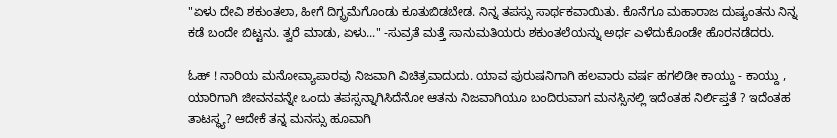"ಏಳು ದೇವಿ ಶಕುಂತಲಾ, ಹೀಗೆ ದಿಗ್ಭ್ರಮೆಗೊಂಡು ಕೂತುಬಿಡಬೇಡ. ನಿನ್ನ ತಪಸ್ಸು ಸಾರ್ಥಕವಾಯಿತು. ಕೊನೆಗೂ ಮಹಾರಾಜ ದುಷ್ಯಂತನು ನಿನ್ನ ಕಡೆ ಬಂದೇ ಬಿಟ್ಟನು. ತ್ವರೆ ಮಾಡು, ಏಳು..." -ಸುವ್ರತೆ ಮತ್ತೆ ಸಾನುಮತಿಯರು ಶಕುಂತಲೆಯನ್ನು ಅರ್ಧ ಎಳೆದುಕೊಂಡೇ ಹೊರನಡೆದರು.

ಓಹ್ ! ನಾರಿಯ ಮನೋವ್ಯಾಪಾರವು ನಿಜವಾಗಿ ವಿಚಿತ್ರವಾದುದು. ಯಾವ ಪುರುಷನಿಗಾಗಿ ಹಲವಾರು ವರ್ಷ ಹಗಲಿಡೀ ಕಾಯ್ದು - ಕಾಯ್ದು , ಯಾರಿಗಾಗಿ ಜೀವನವನ್ನೇ ಒಂದು ತಪಸ್ಸನ್ನಾಗಿಸಿದೆನೋ ಆತನು ನಿಜವಾಗಿಯೂ ಬಂದಿರುವಾಗ ಮನಸ್ಸಿನಲ್ಲಿ ಇದೆಂತಹ ನಿರ್ಲಿಪ್ತತೆ ? ಇದೆಂತಹ ತಾಟಸ್ಥ್ಯ? ಆದೇಕೆ ತನ್ನ ಮನಸ್ಸು ಹೂವಾಗಿ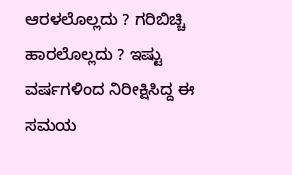ಆರಳಲೊಲ್ಲದು ? ಗರಿಬಿಚ್ಚಿ ಹಾರಲೊಲ್ಲದು ? ಇಷ್ಟು ವರ್ಷಗಳಿಂದ ನಿರೀಕ್ಷಿಸಿದ್ದ ಈ ಸಮಯ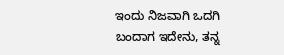ಇಂದು ನಿಜವಾಗಿ ಒದಗಿ ಬಂದಾಗ ಇದೇನು, ತನ್ನ